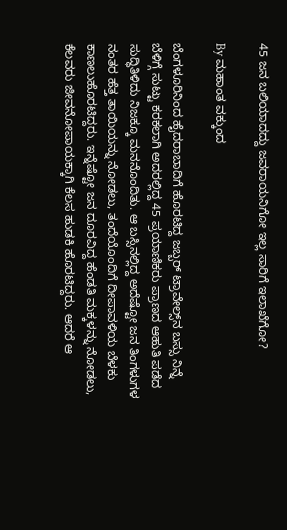45 ಜನ ಬಲಿಯಾದದ್ದು ಜವರಾಯನಿಗೋ ಇಲ್ಲ ಸಾರಿಗೆ ಇಲಾಖೆಗೋ?

By ಮಹಾಂತ ವಕ್ಕುಂದ

ಬೆಂಗಳೂರಿನಿಂದ ಹೈದರಾಬಾದಿಗೆ ಹೊರಟಿದ್ದ ಜಬ್ಬರ್ ಟ್ರಾವೇಲ್ಸ್‌ನ ಬಸ್ಸು ನಿನ್ನೆ ಬೆಳಿಗ್ಗೆ ಸುಟ್ಟು ಕರಕಲಾಗಿ ಅದರಲ್ಲಿದ್ದ 45 ಪ್ರಯಾಣಿಕರು ಪ್ರಾಣದ ಆಹುತಿ ಪಡೆದ ಸುದ್ಧಿತಿಳಿದು ನಿಜಕ್ಕೂ ಮನನೊಂದಿತು. ಆ ಬಸ್ಸಿನಲ್ಲಿದ್ದ ಅದೆಷ್ಟೋ ಜನ ತಿಂಗಳುಗಳ ನಂತರ ಹೆತ್ತ ತಾಯಿಯನ್ನು ನೋಡಲು, ತಂದೆಯೊಂದಿಗೆ ದೀಪಾವಳಿಯ ಬೆಳಕು ಕಾಣಲುಹೊರಟಿದ್ದರು. ಇನ್ನೆಷ್ಟೋ ಜನ ದೂರವಿದ್ದ ಹೆಂಡತಿ ಮಕ್ಕಳನ್ನು ನೋಡಲು, ಕೆಲವರು ಜೀವನೋಪಾಯಕ್ಕಾಗಿ ಕೆಲಸ ಹುಡಕಿ ಹೊರಟಿದ್ದರು. ಆದರೆ ಆ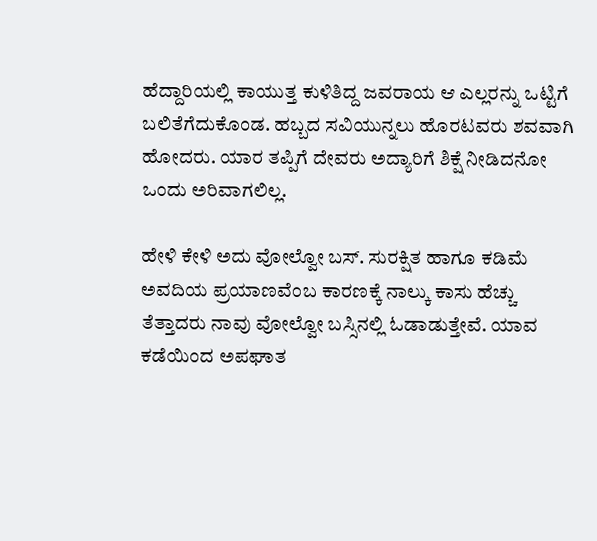ಹೆದ್ದಾರಿಯಲ್ಲಿ ಕಾಯುತ್ತ ಕುಳಿತಿದ್ದ ಜವರಾಯ ಆ ಎಲ್ಲರನ್ನು ಒಟ್ಟಿಗೆ ಬಲಿತೆಗೆದುಕೊಂಡ. ಹಬ್ಬದ ಸವಿಯುನ್ನಲು ಹೊರಟವರು ಶವವಾಗಿ ಹೋದರು. ಯಾರ ತಪ್ಪಿಗೆ ದೇವರು ಅದ್ಯಾರಿಗೆ ಶಿಕ್ಷೆ ನೀಡಿದನೋ ಒಂದು ಅರಿವಾಗಲಿಲ್ಲ.

ಹೇಳಿ ಕೇಳಿ ಅದು ವೋಲ್ವೋ ಬಸ್. ಸುರಕ್ಷಿತ ಹಾಗೂ ಕಡಿಮೆ ಅವದಿಯ ಪ್ರಯಾಣವೆಂಬ ಕಾರಣಕ್ಕೆ ನಾಲ್ಕು ಕಾಸು ಹೆಚ್ಚು ತೆತ್ತಾದರು ನಾವು ವೋಲ್ವೋ ಬಸ್ಸಿನಲ್ಲಿ ಓಡಾಡುತ್ತೇವೆ. ಯಾವ ಕಡೆಯಿಂದ ಅಪಘಾತ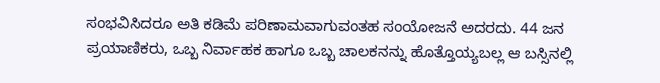ಸಂಭವಿಸಿದರೂ ಅತಿ ಕಡಿಮೆ ಪರಿಣಾಮವಾಗುವಂತಹ ಸಂಯೋಜನೆ ಅದರದು. 44 ಜನ ಪ್ರಯಾಣಿಕರು, ಒಬ್ಬ ನಿರ್ವಾಹಕ ಹಾಗೂ ಒಬ್ಬ ಚಾಲಕನನ್ನು ಹೊತ್ತೊಯ್ಯಬಲ್ಲ ಆ ಬಸ್ಸಿನಲ್ಲಿ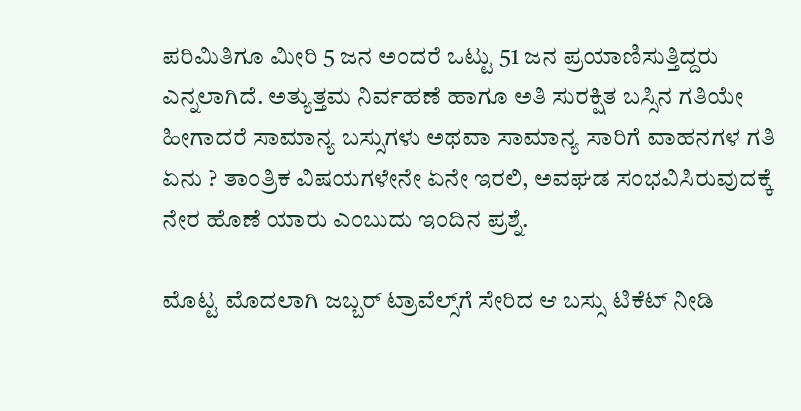ಪರಿಮಿತಿಗೂ ಮೀರಿ 5 ಜನ ಅಂದರೆ ಒಟ್ಟು 51 ಜನ ಪ್ರಯಾಣಿಸುತ್ತಿದ್ದರು ಎನ್ನಲಾಗಿದೆ. ಅತ್ಯುತ್ತಮ ನಿರ್ವಹಣೆ ಹಾಗೂ ಅತಿ ಸುರಕ್ಷಿತ ಬಸ್ಸಿನ ಗತಿಯೇ ಹೀಗಾದರೆ ಸಾಮಾನ್ಯ ಬಸ್ಸುಗಳು ಅಥವಾ ಸಾಮಾನ್ಯ ಸಾರಿಗೆ ವಾಹನಗಳ ಗತಿ ಏನು ? ತಾಂತ್ರಿಕ ವಿಷಯಗಳೇನೇ ಏನೇ ಇರಲಿ, ಅವಘಡ ಸಂಭವಿಸಿರುವುದಕ್ಕೆ ನೇರ ಹೊಣೆ ಯಾರು ಎಂಬುದು ಇಂದಿನ ಪ್ರಶ್ನೆ.

ಮೊಟ್ಟ ಮೊದಲಾಗಿ ಜಬ್ಬರ್ ಟ್ರಾವೆಲ್ಸ್‌ಗೆ ಸೇರಿದ ಆ ಬಸ್ಸು ಟಿಕೆಟ್ ನೀಡಿ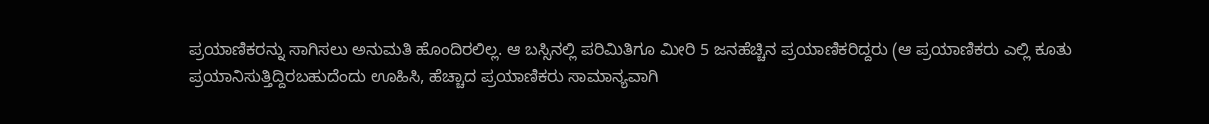ಪ್ರಯಾಣಿಕರನ್ನು ಸಾಗಿಸಲು ಅನುಮತಿ ಹೊಂದಿರಲಿಲ್ಲ. ಆ ಬಸ್ಸಿನಲ್ಲಿ ಪರಿಮಿತಿಗೂ ಮೀರಿ 5 ಜನಹೆಚ್ಚಿನ ಪ್ರಯಾಣಿಕರಿದ್ದರು (ಆ ಪ್ರಯಾಣಿಕರು ಎಲ್ಲಿ ಕೂತು ಪ್ರಯಾನಿಸುತ್ತಿದ್ದಿರಬಹುದೆಂದು ಊಹಿಸಿ, ಹೆಚ್ಚಾದ ಪ್ರಯಾಣಿಕರು ಸಾಮಾನ್ಯವಾಗಿ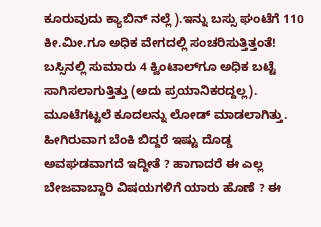ಕೂರುವುದು ಕ್ಯಾಬಿನ್ ನಲ್ಲೆ ).ಇನ್ನು ಬಸ್ಸು ಘಂಟೆಗೆ 110 ಕೀ.ಮೀ.ಗೂ ಅಧಿಕ ವೇಗದಲ್ಲಿ ಸಂಚರಿಸುತ್ತಿತ್ತಂತೆ! ಬಸ್ಸಿನಲ್ಲಿ ಸುಮಾರು 4 ಕ್ವಿಂಟಾಲ್‌ಗೂ ಅಧಿಕ ಬಟ್ಟೆ ಸಾಗಿಸಲಾಗುತ್ತಿತ್ತು (ಅದು ಪ್ರಯಾನಿಕರದ್ದಲ್ಲ). ಮೂಟೆಗಟ್ಟಲೆ ಕೂದಲನ್ನು ಲೋಡ್ ಮಾಡಲಾಗಿತ್ತು. ಹೀಗಿರುವಾಗ ಬೆಂಕಿ ಬಿದ್ದರೆ ಇಷ್ಟು ದೊಡ್ಡ ಅವಘಡವಾಗದೆ ಇದ್ದೀತೆ ? ಹಾಗಾದರೆ ಈ ಎಲ್ಲ ಬೇಜವಾಬ್ದಾರಿ ವಿಷಯಗಳಿಗೆ ಯಾರು ಹೊಣೆ ? ಈ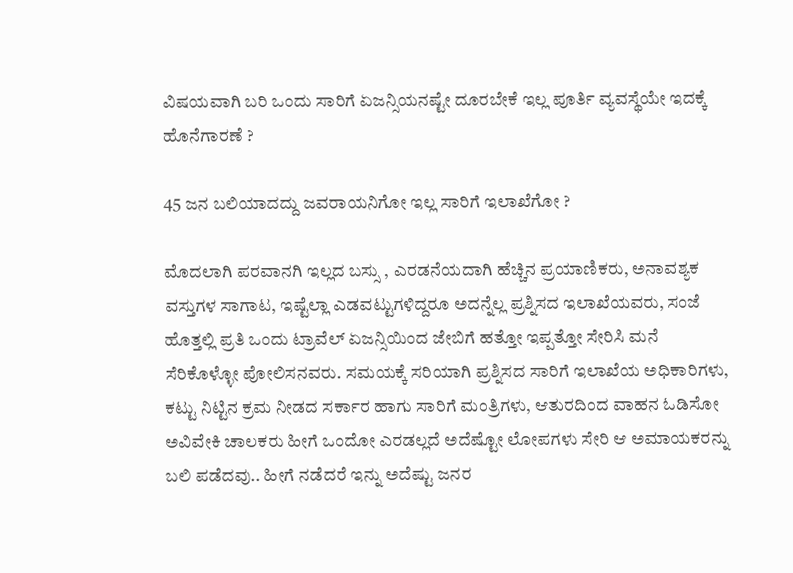ವಿಷಯವಾಗಿ ಬರಿ ಒಂದು ಸಾರಿಗೆ ಏಜನ್ಸಿಯನಷ್ಟೇ ದೂರಬೇಕೆ ಇಲ್ಲ ಪೂರ್ತಿ ವ್ಯವಸ್ಥೆಯೇ ಇದಕ್ಕೆ ಹೊನೆಗಾರಣೆ ?

45 ಜನ ಬಲಿಯಾದದ್ದು ಜವರಾಯನಿಗೋ ಇಲ್ಲ ಸಾರಿಗೆ ಇಲಾಖೆಗೋ ?

ಮೊದಲಾಗಿ ಪರವಾನಗಿ ಇಲ್ಲದ ಬಸ್ಸು , ಎರಡನೆಯದಾಗಿ ಹೆಚ್ಚಿನ ಪ್ರಯಾಣಿಕರು, ಅನಾವಶ್ಯಕ ವಸ್ತುಗಳ ಸಾಗಾಟ, ಇಷ್ಟೆಲ್ಲಾ ಎಡವಟ್ಟುಗಳಿದ್ದರೂ ಅದನ್ನೆಲ್ಲ ಪ್ರಶ್ನಿಸದ ಇಲಾಖೆಯವರು, ಸಂಜೆ ಹೊತ್ತಲ್ಲಿ ಪ್ರತಿ ಒಂದು ಟ್ರಾವೆಲ್ ಏಜನ್ಸಿಯಿಂದ ಜೇಬಿಗೆ ಹತ್ತೋ ಇಪ್ಪತ್ತೋ ಸೇರಿಸಿ ಮನೆ ಸೆರಿಕೊಳ್ಳೋ ಪೋಲಿಸನವರು. ಸಮಯಕ್ಕೆ ಸರಿಯಾಗಿ ಪ್ರಶ್ನಿಸದ ಸಾರಿಗೆ ಇಲಾಖೆಯ ಅಧಿಕಾರಿಗಳು, ಕಟ್ಟು ನಿಟ್ಟಿನ ಕ್ರಮ ನೀಡದ ಸರ್ಕಾರ ಹಾಗು ಸಾರಿಗೆ ಮಂತ್ರಿಗಳು, ಆತುರದಿಂದ ವಾಹನ ಓಡಿಸೋ ಅವಿವೇಕಿ ಚಾಲಕರು ಹೀಗೆ ಒಂದೋ ಎರಡಲ್ಲದೆ ಅದೆಷ್ಟೋ ಲೋಪಗಳು ಸೇರಿ ಆ ಅಮಾಯಕರನ್ನು ಬಲಿ ಪಡೆದವು.. ಹೀಗೆ ನಡೆದರೆ ಇನ್ನು ಅದೆಷ್ಟು ಜನರ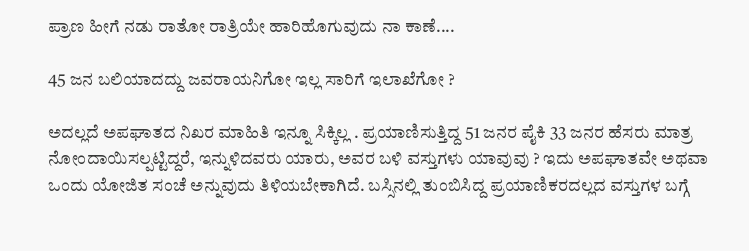ಪ್ರಾಣ ಹೀಗೆ ನಡು ರಾತೋ ರಾತ್ರಿಯೇ ಹಾರಿಹೊಗುವುದು ನಾ ಕಾಣೆ....

45 ಜನ ಬಲಿಯಾದದ್ದು ಜವರಾಯನಿಗೋ ಇಲ್ಲ ಸಾರಿಗೆ ಇಲಾಖೆಗೋ ?

ಅದಲ್ಲದೆ ಅಪಘಾತದ ನಿಖರ ಮಾಹಿತಿ ಇನ್ನೂ ಸಿಕ್ಕಿಲ್ಲ . ಪ್ರಯಾಣಿಸುತ್ತಿದ್ದ 51 ಜನರ ಪೈಕಿ 33 ಜನರ ಹೆಸರು ಮಾತ್ರ ನೋಂದಾಯಿಸಲ್ಪಟ್ಟಿದ್ದರೆ, ಇನ್ನುಳಿದವರು ಯಾರು, ಅವರ ಬಳಿ ವಸ್ತುಗಳು ಯಾವುವು ? ಇದು ಅಪಘಾತವೇ ಅಥವಾ ಒಂದು ಯೋಜಿತ ಸಂಚೆ ಅನ್ನುವುದು ತಿಳಿಯಬೇಕಾಗಿದೆ. ಬಸ್ಸಿನಲ್ಲಿ ತುಂಬಿಸಿದ್ದ ಪ್ರಯಾಣಿಕರದಲ್ಲದ ವಸ್ತುಗಳ ಬಗ್ಗೆ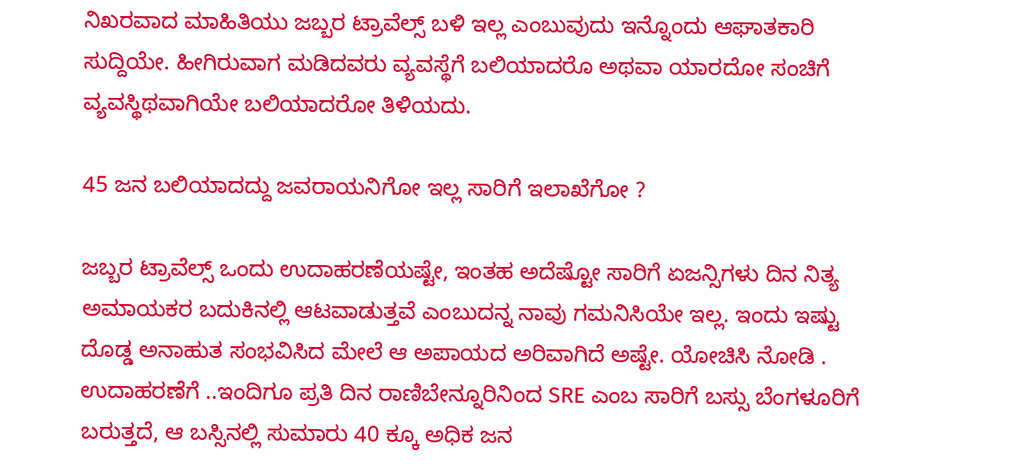ನಿಖರವಾದ ಮಾಹಿತಿಯು ಜಬ್ಬರ ಟ್ರಾವೆಲ್ಸ್ ಬಳಿ ಇಲ್ಲ ಎಂಬುವುದು ಇನ್ನೊಂದು ಆಘಾತಕಾರಿ ಸುದ್ದಿಯೇ. ಹೀಗಿರುವಾಗ ಮಡಿದವರು ವ್ಯವಸ್ಥೆಗೆ ಬಲಿಯಾದರೊ ಅಥವಾ ಯಾರದೋ ಸಂಚಿಗೆ ವ್ಯವಸ್ಥಿಥವಾಗಿಯೇ ಬಲಿಯಾದರೋ ತಿಳಿಯದು.

45 ಜನ ಬಲಿಯಾದದ್ದು ಜವರಾಯನಿಗೋ ಇಲ್ಲ ಸಾರಿಗೆ ಇಲಾಖೆಗೋ ?

ಜಬ್ಬರ ಟ್ರಾವೆಲ್ಸ್ ಒಂದು ಉದಾಹರಣೆಯಷ್ಟೇ, ಇಂತಹ ಅದೆಷ್ಟೋ ಸಾರಿಗೆ ಏಜನ್ಸಿಗಳು ದಿನ ನಿತ್ಯ ಅಮಾಯಕರ ಬದುಕಿನಲ್ಲಿ ಆಟವಾಡುತ್ತವೆ ಎಂಬುದನ್ನ ನಾವು ಗಮನಿಸಿಯೇ ಇಲ್ಲ. ಇಂದು ಇಷ್ಟು ದೊಡ್ಡ ಅನಾಹುತ ಸಂಭವಿಸಿದ ಮೇಲೆ ಆ ಅಪಾಯದ ಅರಿವಾಗಿದೆ ಅಷ್ಟೇ. ಯೋಚಿಸಿ ನೋಡಿ . ಉದಾಹರಣೆಗೆ ..ಇಂದಿಗೂ ಪ್ರತಿ ದಿನ ರಾಣಿಬೇನ್ನೂರಿನಿಂದ SRE ಎಂಬ ಸಾರಿಗೆ ಬಸ್ಸು ಬೆಂಗಳೂರಿಗೆ ಬರುತ್ತದೆ, ಆ ಬಸ್ಸಿನಲ್ಲಿ ಸುಮಾರು 40 ಕ್ಕೂ ಅಧಿಕ ಜನ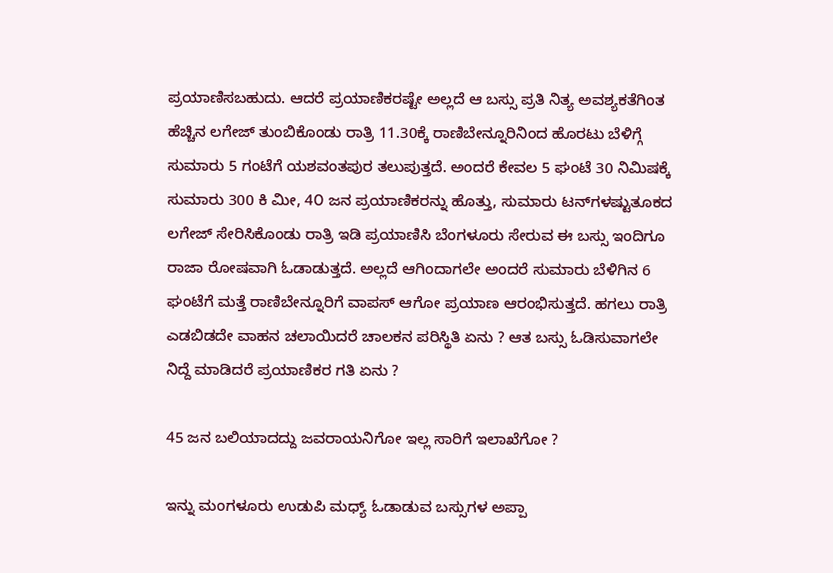ಪ್ರಯಾಣಿಸಬಹುದು. ಆದರೆ ಪ್ರಯಾಣಿಕರಷ್ಟೇ ಅಲ್ಲದೆ ಆ ಬಸ್ಸು ಪ್ರತಿ ನಿತ್ಯ ಅವಶ್ಯಕತೆಗಿಂತ ಹೆಚ್ಚಿನ ಲಗೇಜ್ ತುಂಬಿಕೊಂಡು ರಾತ್ರಿ 11.30ಕ್ಕೆ ರಾಣಿಬೇನ್ನೂರಿನಿಂದ ಹೊರಟು ಬೆಳಿಗ್ಗೆ ಸುಮಾರು 5 ಗಂಟೆಗೆ ಯಶವಂತಪುರ ತಲುಪುತ್ತದೆ. ಅಂದರೆ ಕೇವಲ 5 ಘಂಟೆ 30 ನಿಮಿಷಕ್ಕೆ ಸುಮಾರು 300 ಕಿ ಮೀ, 4೦ ಜನ ಪ್ರಯಾಣಿಕರನ್ನು ಹೊತ್ತು, ಸುಮಾರು ಟನ್‌ಗಳಷ್ಟುತೂಕದ ಲಗೇಜ್ ಸೇರಿಸಿಕೊಂಡು ರಾತ್ರಿ ಇಡಿ ಪ್ರಯಾಣಿಸಿ ಬೆಂಗಳೂರು ಸೇರುವ ಈ ಬಸ್ಸು ಇಂದಿಗೂ ರಾಜಾ ರೋಷವಾಗಿ ಓಡಾಡುತ್ತದೆ. ಅಲ್ಲದೆ ಆಗಿಂದಾಗಲೇ ಅಂದರೆ ಸುಮಾರು ಬೆಳಿಗಿನ 6 ಘಂಟೆಗೆ ಮತ್ತೆ ರಾಣಿಬೇನ್ನೂರಿಗೆ ವಾಪಸ್ ಆಗೋ ಪ್ರಯಾಣ ಆರಂಭಿಸುತ್ತದೆ. ಹಗಲು ರಾತ್ರಿ ಎಡಬಿಡದೇ ವಾಹನ ಚಲಾಯಿದರೆ ಚಾಲಕನ ಪರಿಸ್ಥಿತಿ ಏನು ? ಆತ ಬಸ್ಸು ಓಡಿಸುವಾಗಲೇ ನಿದ್ದೆ ಮಾಡಿದರೆ ಪ್ರಯಾಣಿಕರ ಗತಿ ಏನು ?

45 ಜನ ಬಲಿಯಾದದ್ದು ಜವರಾಯನಿಗೋ ಇಲ್ಲ ಸಾರಿಗೆ ಇಲಾಖೆಗೋ ?

ಇನ್ನು ಮಂಗಳೂರು ಉಡುಪಿ ಮಧ್ಯ್ ಓಡಾಡುವ ಬಸ್ಸುಗಳ ಅಪ್ಪಾ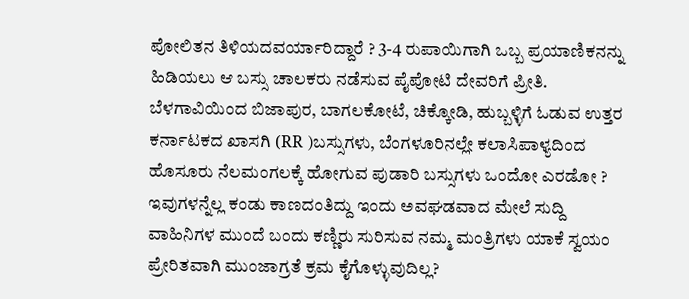ಪೋಲಿತನ ತಿಳಿಯದವರ್ಯಾರಿದ್ದಾರೆ ? 3-4 ರುಪಾಯಿಗಾಗಿ ಒಬ್ಬ ಪ್ರಯಾಣಿಕನನ್ನು ಹಿಡಿಯಲು ಆ ಬಸ್ಸು ಚಾಲಕರು ನಡೆಸುವ ಪೈಪೋಟಿ ದೇವರಿಗೆ ಪ್ರೀತಿ. ಬೆಳಗಾವಿಯಿಂದ ಬಿಜಾಪುರ, ಬಾಗಲಕೋಟೆ, ಚಿಕ್ಕೋಡಿ, ಹುಬ್ಬಳ್ಳಿಗೆ ಓಡುವ ಉತ್ತರ ಕರ್ನಾಟಕದ ಖಾಸಗಿ (RR )ಬಸ್ಸುಗಳು, ಬೆಂಗಳೂರಿನಲ್ಲೇ ಕಲಾಸಿಪಾಳ್ಯದಿಂದ ಹೊಸೂರು ನೆಲಮಂಗಲಕ್ಕೆ ಹೋಗುವ ಪುಡಾರಿ ಬಸ್ಸುಗಳು ಒಂದೋ ಎರಡೋ ? ಇವುಗಳನ್ನೆಲ್ಲ ಕಂಡು ಕಾಣದಂತಿದ್ದು ಇಂದು ಅವಘಡವಾದ ಮೇಲೆ ಸುದ್ದಿ ವಾಹಿನಿಗಳ ಮುಂದೆ ಬಂದು ಕಣ್ಣಿರು ಸುರಿಸುವ ನಮ್ಮ ಮಂತ್ರಿಗಳು ಯಾಕೆ ಸ್ವಯಂ ಪ್ರೇರಿತವಾಗಿ ಮುಂಜಾಗ್ರತೆ ಕ್ರಮ ಕೈಗೊಳ್ಳುವುದಿಲ್ಲ?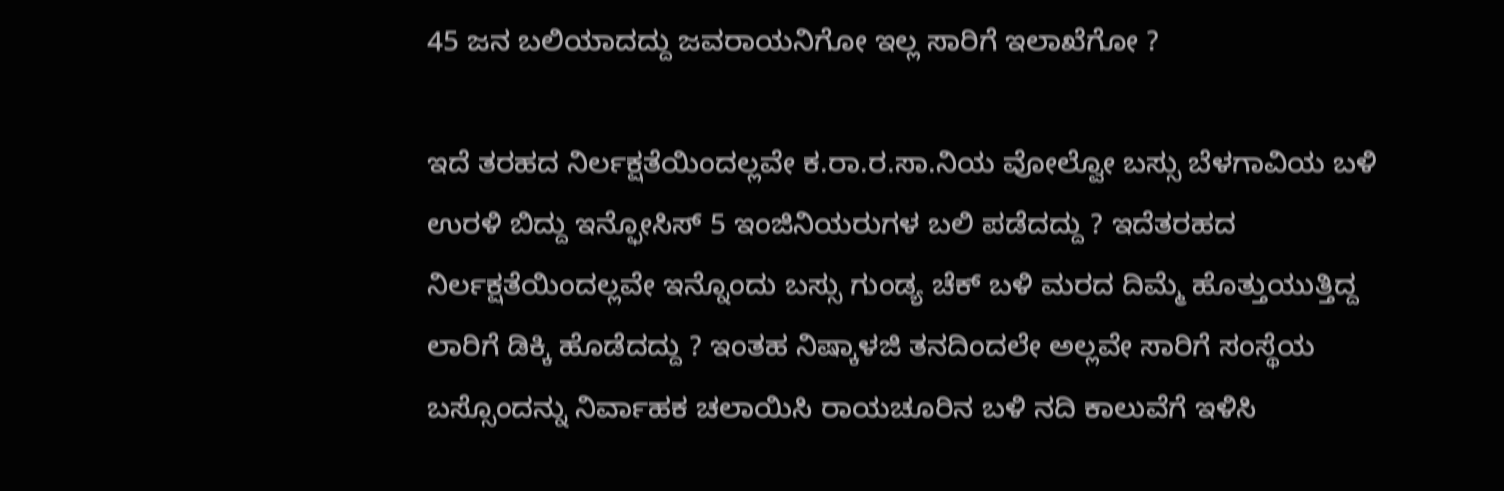45 ಜನ ಬಲಿಯಾದದ್ದು ಜವರಾಯನಿಗೋ ಇಲ್ಲ ಸಾರಿಗೆ ಇಲಾಖೆಗೋ ?

ಇದೆ ತರಹದ ನಿರ್ಲಕ್ಷತೆಯಿಂದಲ್ಲವೇ ಕ.ರಾ.ರ.ಸಾ.ನಿಯ ವೋಲ್ವೋ ಬಸ್ಸು ಬೆಳಗಾವಿಯ ಬಳಿ ಉರಳಿ ಬಿದ್ದು ಇನ್ಫೋಸಿಸ್ 5 ಇಂಜಿನಿಯರುಗಳ ಬಲಿ ಪಡೆದದ್ದು ? ಇದೆತರಹದ ನಿರ್ಲಕ್ಷತೆಯಿಂದಲ್ಲವೇ ಇನ್ನೊಂದು ಬಸ್ಸು ಗುಂಡ್ಯ ಚೆಕ್ ಬಳಿ ಮರದ ದಿಮ್ಮೆ ಹೊತ್ತುಯುತ್ತಿದ್ದ ಲಾರಿಗೆ ಡಿಕ್ಕಿ ಹೊಡೆದದ್ದು ? ಇಂತಹ ನಿಷ್ಕಾಳಜಿ ತನದಿಂದಲೇ ಅಲ್ಲವೇ ಸಾರಿಗೆ ಸಂಸ್ಥೆಯ ಬಸ್ಸೊಂದನ್ನು ನಿರ್ವಾಹಕ ಚಲಾಯಿಸಿ ರಾಯಚೂರಿನ ಬಳಿ ನದಿ ಕಾಲುವೆಗೆ ಇಳಿಸಿ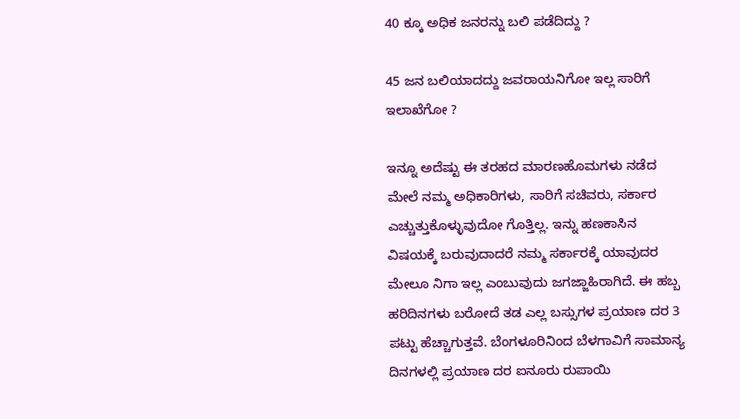40 ಕ್ಕೂ ಅಧಿಕ ಜನರನ್ನು ಬಲಿ ಪಡೆದಿದ್ದು ?

45 ಜನ ಬಲಿಯಾದದ್ದು ಜವರಾಯನಿಗೋ ಇಲ್ಲ ಸಾರಿಗೆ ಇಲಾಖೆಗೋ ?

ಇನ್ನೂ ಅದೆಷ್ಟು ಈ ತರಹದ ಮಾರಣಹೊಮಗಳು ನಡೆದ ಮೇಲೆ ನಮ್ಮ ಅಧಿಕಾರಿಗಳು, ಸಾರಿಗೆ ಸಚಿವರು, ಸರ್ಕಾರ ಎಚ್ಚುತ್ತುಕೊಳ್ಳುವುದೋ ಗೊತ್ತಿಲ್ಲ. ಇನ್ನು ಹಣಕಾಸಿನ ವಿಷಯಕ್ಕೆ ಬರುವುದಾದರೆ ನಮ್ಮ ಸರ್ಕಾರಕ್ಕೆ ಯಾವುದರ ಮೇಲೂ ನಿಗಾ ಇಲ್ಲ ಎಂಬುವುದು ಜಗಜ್ಜಾಹಿರಾಗಿದೆ. ಈ ಹಬ್ಬ ಹರಿದಿನಗಳು ಬರೋದೆ ತಡ ಎಲ್ಲ ಬಸ್ಸುಗಳ ಪ್ರಯಾಣ ದರ 3 ಪಟ್ಟು ಹೆಚ್ಚಾಗುತ್ತವೆ. ಬೆಂಗಳೂರಿನಿಂದ ಬೆಳಗಾವಿಗೆ ಸಾಮಾನ್ಯ ದಿನಗಳಲ್ಲಿ ಪ್ರಯಾಣ ದರ ಐನೂರು ರುಪಾಯಿ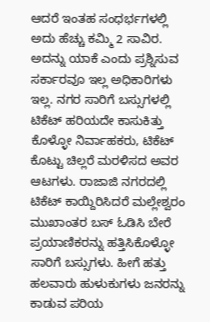ಆದರೆ ಇಂತಹ ಸಂಧರ್ಭಗಳಲ್ಲಿ ಅದು ಹೆಚ್ಚು ಕಮ್ಮಿ 2 ಸಾವಿರ. ಅದನ್ನು ಯಾಕೆ ಎಂದು ಪ್ರಶ್ನಿಸುವ ಸರ್ಕಾರವೂ ಇಲ್ಲ ಅಧಿಕಾರಿಗಳು ಇಲ್ಲ. ನಗರ ಸಾರಿಗೆ ಬಸ್ಸುಗಳಲ್ಲಿ ಟಿಕೆಟ್ ಹರಿಯದೇ ಕಾಸುಕಿತ್ತು ಕೊಳ್ಳೋ ನಿರ್ವಾಹಕರು, ಟಿಕೆಟ್ ಕೊಟ್ಟು ಚಿಲ್ಲರೆ ಮರಳಿಸದ ಅವರ ಆಟಗಳು. ರಾಜಾಜಿ ನಗರದಲ್ಲಿ ಟಿಕೆಟ್ ಕಾಯ್ದಿರಿಸಿದರೆ ಮಲ್ಲೇಶ್ವರಂ ಮುಖಾಂತರ ಬಸ್ ಓಡಿಸಿ ಬೇರೆ ಪ್ರಯಾಣಿಕರನ್ನು ಹತ್ತಿಸಿಕೊಳ್ಳೋ ಸಾರಿಗೆ ಬಸ್ಸುಗಳು. ಹೀಗೆ ಹತ್ತು ಹಲವಾರು ಹುಳುಕುಗಳು ಜನರನ್ನು ಕಾಡುವ ಪರಿಯ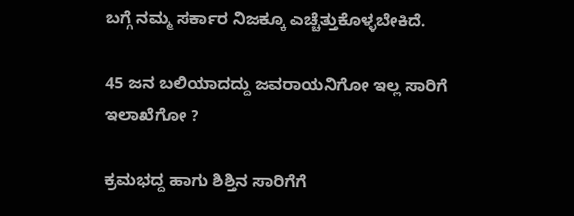ಬಗ್ಗೆ ನಮ್ಮ ಸರ್ಕಾರ ನಿಜಕ್ಕೂ ಎಚ್ಚೆತ್ತುಕೊಳ್ಳಬೇಕಿದೆ.

45 ಜನ ಬಲಿಯಾದದ್ದು ಜವರಾಯನಿಗೋ ಇಲ್ಲ ಸಾರಿಗೆ ಇಲಾಖೆಗೋ ?

ಕ್ರಮಭದ್ದ ಹಾಗು ಶಿಶ್ತಿನ ಸಾರಿಗೆಗೆ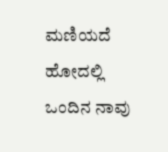ಮಣಿಯದೆ ಹೋದಲ್ಲಿ ಒಂದಿನ ನಾವು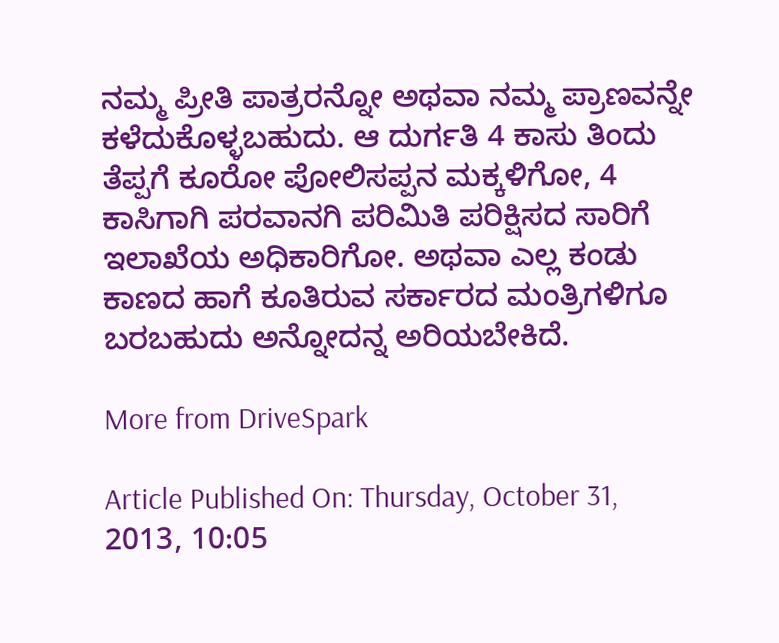ನಮ್ಮ ಪ್ರೀತಿ ಪಾತ್ರರನ್ನೋ ಅಥವಾ ನಮ್ಮ ಪ್ರಾಣವನ್ನೇ ಕಳೆದುಕೊಳ್ಳಬಹುದು. ಆ ದುರ್ಗತಿ 4 ಕಾಸು ತಿಂದು ತೆಪ್ಪಗೆ ಕೂರೋ ಪೋಲಿಸಪ್ಪನ ಮಕ್ಕಳಿಗೋ, 4 ಕಾಸಿಗಾಗಿ ಪರವಾನಗಿ ಪರಿಮಿತಿ ಪರಿಕ್ಷಿಸದ ಸಾರಿಗೆ ಇಲಾಖೆಯ ಅಧಿಕಾರಿಗೋ. ಅಥವಾ ಎಲ್ಲ ಕಂಡು ಕಾಣದ ಹಾಗೆ ಕೂತಿರುವ ಸರ್ಕಾರದ ಮಂತ್ರಿಗಳಿಗೂ ಬರಬಹುದು ಅನ್ನೋದನ್ನ ಅರಿಯಬೇಕಿದೆ.

More from DriveSpark

Article Published On: Thursday, October 31, 2013, 10:05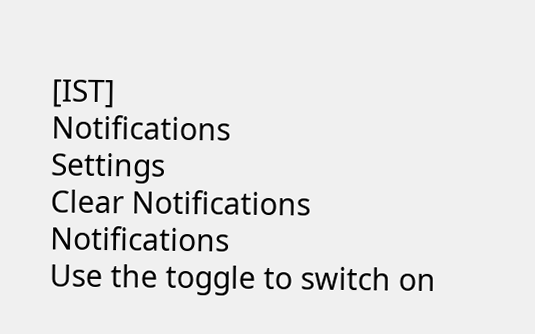[IST]
Notifications
Settings
Clear Notifications
Notifications
Use the toggle to switch on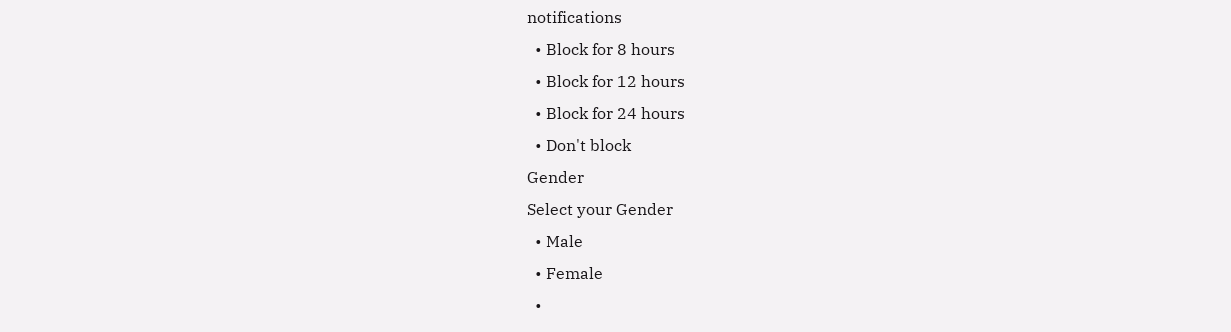notifications
  • Block for 8 hours
  • Block for 12 hours
  • Block for 24 hours
  • Don't block
Gender
Select your Gender
  • Male
  • Female
  •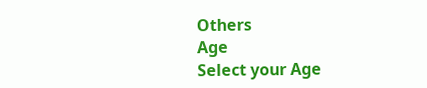Others
Age
Select your Age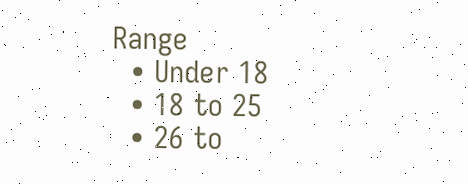Range
  • Under 18
  • 18 to 25
  • 26 to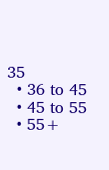35
  • 36 to 45
  • 45 to 55
  • 55+